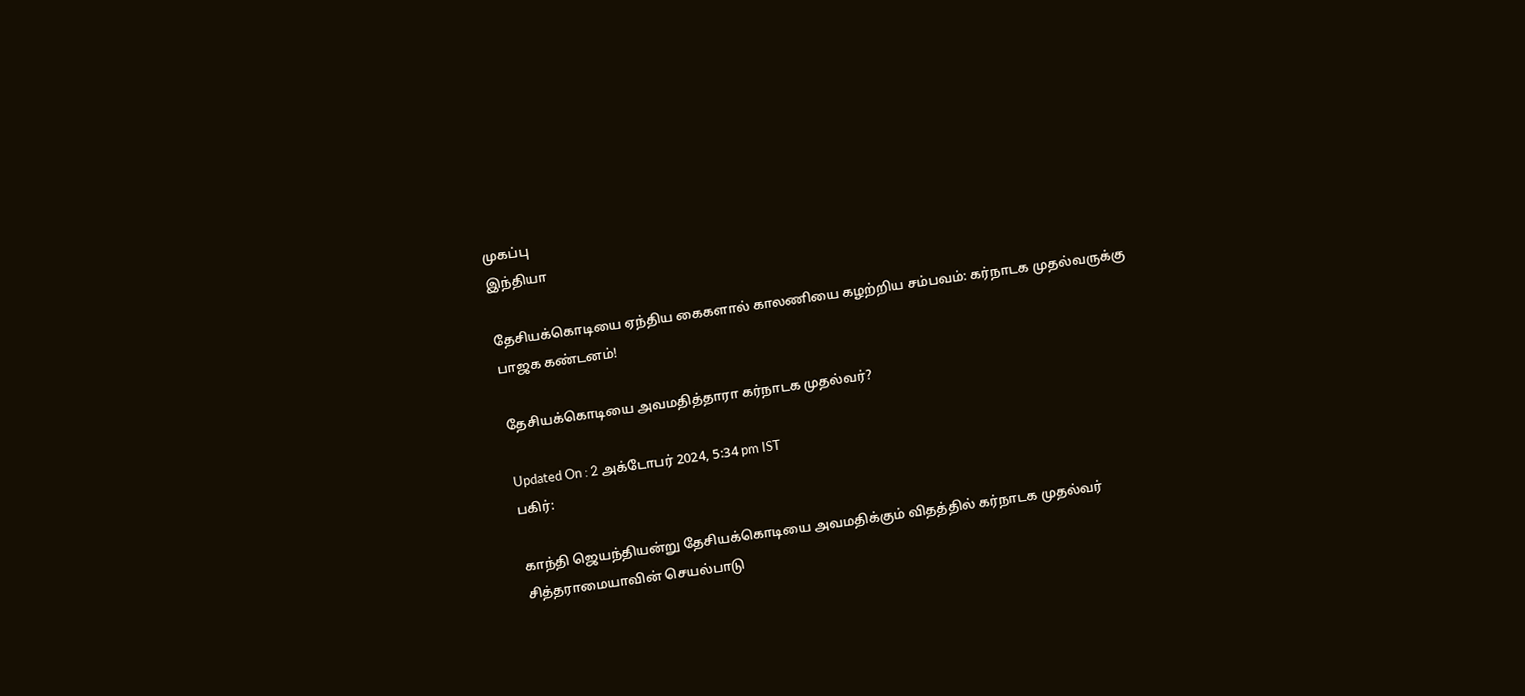முகப்பு
இந்தியா

தேசியக்கொடியை ஏந்திய கைகளால் காலணியை கழற்றிய சம்பவம்: கர்நாடக முதல்வருக்கு பாஜக கண்டனம்!

தேசியக்கொடியை அவமதித்தாரா கர்நாடக முதல்வர்?

Updated On : 2 அக்டோபர் 2024, 5:34 pm IST
பகிர்:

காந்தி ஜெயந்தியன்று தேசியக்கொடியை அவமதிக்கும் விதத்தில் கர்நாடக முதல்வர் சித்தராமையாவின் செயல்பாடு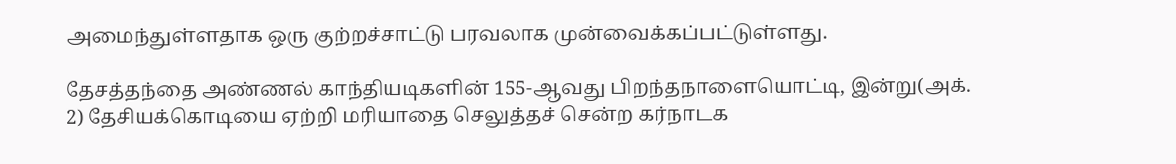அமைந்துள்ளதாக ஒரு குற்றச்சாட்டு பரவலாக முன்வைக்கப்பட்டுள்ளது.

தேசத்தந்தை அண்ணல் காந்தியடிகளின் 155-ஆவது பிறந்தநாளையொட்டி, இன்று(அக். 2) தேசியக்கொடியை ஏற்றி மரியாதை செலுத்தச் சென்ற கர்நாடக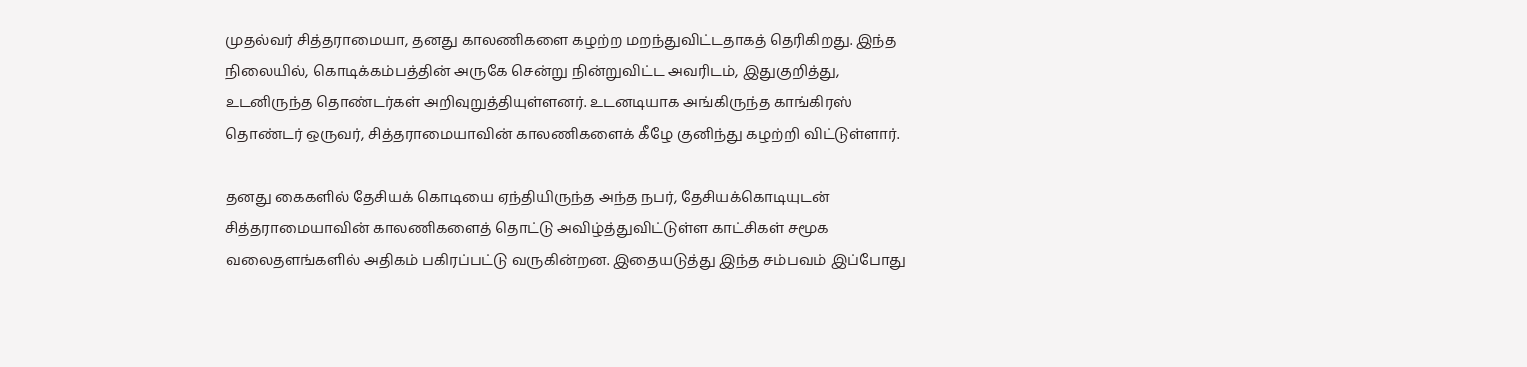முதல்வர் சித்தராமையா, தனது காலணிகளை கழற்ற மறந்துவிட்டதாகத் தெரிகிறது. இந்த நிலையில், கொடிக்கம்பத்தின் அருகே சென்று நின்றுவிட்ட அவரிடம், இதுகுறித்து, உடனிருந்த தொண்டர்கள் அறிவுறுத்தியுள்ளனர். உடனடியாக அங்கிருந்த காங்கிரஸ் தொண்டர் ஒருவர், சித்தராமையாவின் காலணிகளைக் கீழே குனிந்து கழற்றி விட்டுள்ளார்.

தனது கைகளில் தேசியக் கொடியை ஏந்தியிருந்த அந்த நபர், தேசியக்கொடியுடன் சித்தராமையாவின் காலணிகளைத் தொட்டு அவிழ்த்துவிட்டுள்ள காட்சிகள் சமூக வலைதளங்களில் அதிகம் பகிரப்பட்டு வருகின்றன. இதையடுத்து இந்த சம்பவம் இப்போது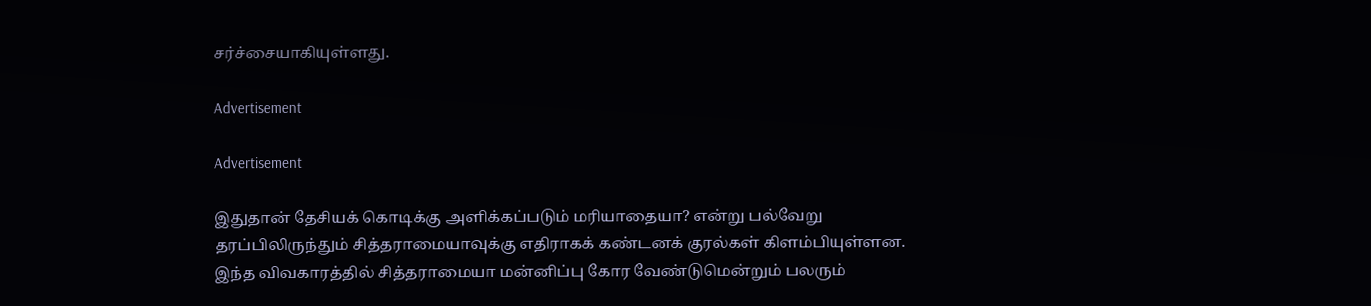சர்ச்சையாகியுள்ளது.

Advertisement

Advertisement

இதுதான் தேசியக் கொடிக்கு அளிக்கப்படும் மரியாதையா? என்று பல்வேறு தரப்பிலிருந்தும் சித்தராமையாவுக்கு எதிராகக் கண்டனக் குரல்கள் கிளம்பியுள்ளன. இந்த விவகாரத்தில் சித்தராமையா மன்னிப்பு கோர வேண்டுமென்றும் பலரும்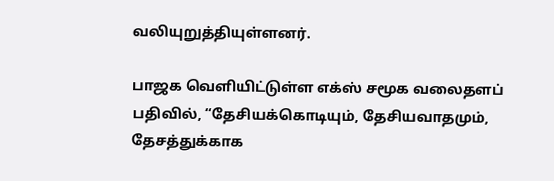வலியுறுத்தியுள்ளனர்.

பாஜக வெளியிட்டுள்ள எக்ஸ் சமூக வலைதளப் பதிவில், “தேசியக்கொடியும், தேசியவாதமும், தேசத்துக்காக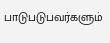பாடுபடுபவர்களும்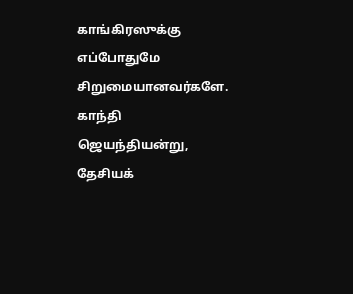காங்கிரஸுக்கு எப்போதுமே சிறுமையானவர்களே. காந்தி ஜெயந்தியன்று, தேசியக்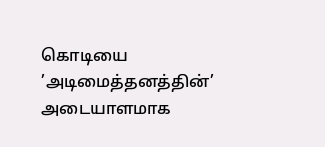கொடியை ’அடிமைத்தனத்தின்’ அடையாளமாக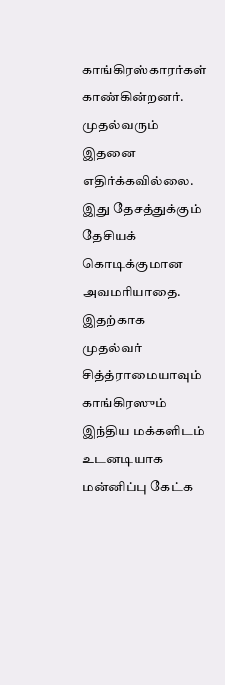காங்கிரஸ்காரர்கள் காண்கின்றனர். முதல்வரும் இதனை எதிர்க்கவில்லை. இது தேசத்துக்கும் தேசியக் கொடிக்குமான அவமரியாதை. இதற்காக முதல்வர் சித்த்ராமையாவும் காங்கிரஸும் இந்திய மக்களிடம் உடனடியாக மன்னிப்பு கேட்க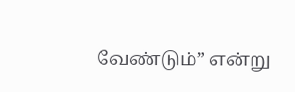வேண்டும்” என்று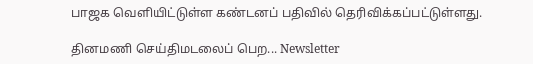பாஜக வெளியிட்டுள்ள கண்டனப் பதிவில் தெரிவிக்கப்பட்டுள்ளது.

தினமணி செய்திமடலைப் பெற... Newsletter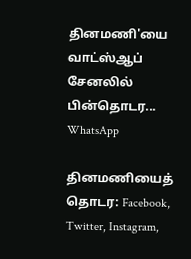தினமணி'யை வாட்ஸ்ஆப் சேனலில் பின்தொடர... WhatsApp

தினமணியைத் தொடர: Facebook, Twitter, Instagram,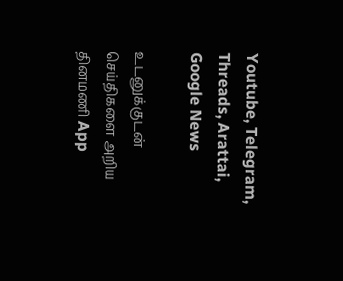Youtube, Telegram, Threads, Arattai, Google News

உடனுக்குடன் செய்திகளை அறிய தினமணி App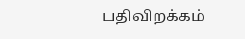பதிவிறக்கம்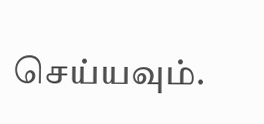செய்யவும்.